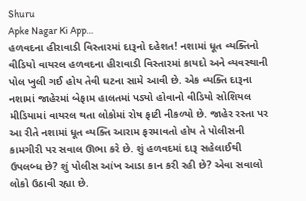Shuru
Apke Nagar Ki App…
હળવદના હીરાવાડી વિસ્તારમાં દારૂનો દહેશત! નશામાં ધૂત વ્યક્તિનો વીડિયો વાયરલ હળવદના હીરાવાડી વિસ્તારમાં કાયદો અને વ્યવસ્થાની પોલ ખુલી ગઈ હોય તેવી ઘટના સામે આવી છે. એક વ્યક્તિ દારૂના નશામાં જાહેરમાં બેફામ હાલતમાં પડ્યો હોવાનો વીડિયો સોશિયલ મીડિયામાં વાયરલ થતા લોકોમાં રોષ ફાટી નીકળ્યો છે. જાહેર રસ્તા પર આ રીતે નશામાં ધૂત વ્યક્તિ આરામ ફરમાવતો હોય તે પોલીસની કામગીરી પર સવાલ ઊભા કરે છે. શું હળવદમાં દારૂ સહેલાઈથી ઉપલબ્ધ છે? શું પોલીસ આંખ આડા કાન કરી રહી છે? એવા સવાલો લોકો ઉઠાવી રહ્યા છે.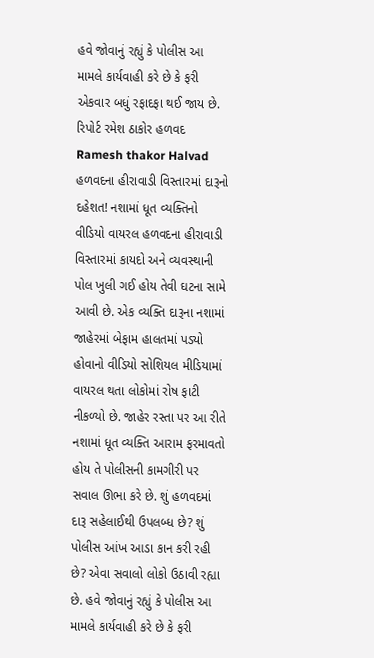હવે જોવાનું રહ્યું કે પોલીસ આ મામલે કાર્યવાહી કરે છે કે ફરી એકવાર બધું રફાદફા થઈ જાય છે. રિપોર્ટ રમેશ ઠાકોર હળવદ
Ramesh thakor Halvad
હળવદના હીરાવાડી વિસ્તારમાં દારૂનો દહેશત! નશામાં ધૂત વ્યક્તિનો વીડિયો વાયરલ હળવદના હીરાવાડી વિસ્તારમાં કાયદો અને વ્યવસ્થાની પોલ ખુલી ગઈ હોય તેવી ઘટના સામે આવી છે. એક વ્યક્તિ દારૂના નશામાં જાહેરમાં બેફામ હાલતમાં પડ્યો હોવાનો વીડિયો સોશિયલ મીડિયામાં વાયરલ થતા લોકોમાં રોષ ફાટી નીકળ્યો છે. જાહેર રસ્તા પર આ રીતે નશામાં ધૂત વ્યક્તિ આરામ ફરમાવતો હોય તે પોલીસની કામગીરી પર સવાલ ઊભા કરે છે. શું હળવદમાં દારૂ સહેલાઈથી ઉપલબ્ધ છે? શું પોલીસ આંખ આડા કાન કરી રહી છે? એવા સવાલો લોકો ઉઠાવી રહ્યા છે. હવે જોવાનું રહ્યું કે પોલીસ આ મામલે કાર્યવાહી કરે છે કે ફરી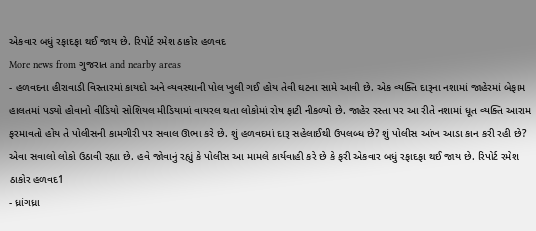એકવાર બધું રફાદફા થઈ જાય છે. રિપોર્ટ રમેશ ઠાકોર હળવદ
More news from ગુજરાત and nearby areas
- હળવદના હીરાવાડી વિસ્તારમાં કાયદો અને વ્યવસ્થાની પોલ ખુલી ગઈ હોય તેવી ઘટના સામે આવી છે. એક વ્યક્તિ દારૂના નશામાં જાહેરમાં બેફામ હાલતમાં પડ્યો હોવાનો વીડિયો સોશિયલ મીડિયામાં વાયરલ થતા લોકોમાં રોષ ફાટી નીકળ્યો છે. જાહેર રસ્તા પર આ રીતે નશામાં ધૂત વ્યક્તિ આરામ ફરમાવતો હોય તે પોલીસની કામગીરી પર સવાલ ઊભા કરે છે. શું હળવદમાં દારૂ સહેલાઈથી ઉપલબ્ધ છે? શું પોલીસ આંખ આડા કાન કરી રહી છે? એવા સવાલો લોકો ઉઠાવી રહ્યા છે. હવે જોવાનું રહ્યું કે પોલીસ આ મામલે કાર્યવાહી કરે છે કે ફરી એકવાર બધું રફાદફા થઈ જાય છે. રિપોર્ટ રમેશ ઠાકોર હળવદ1
- ધ્રાંગધ્રા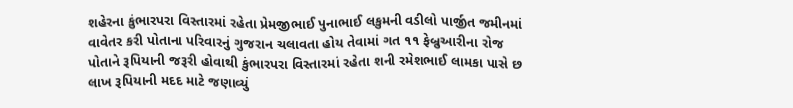શહેરના કુંભારપરા વિસ્તારમાં રહેતા પ્રેમજીભાઈ પુનાભાઈ લકુમની વડીલો પાર્જીત જમીનમાં વાવેતર કરી પોતાના પરિવારનું ગુજરાન ચલાવતા હોય તેવામાં ગત ૧૧ ફેબ્રુઆરીના રોજ પોતાને રૂપિયાની જરૂરી હોવાથી કુંભારપરા વિસ્તારમાં રહેતા શની રમેશભાઈ લામકા પાસે છ લાખ રૂપિયાની મદદ માટે જણાવ્યું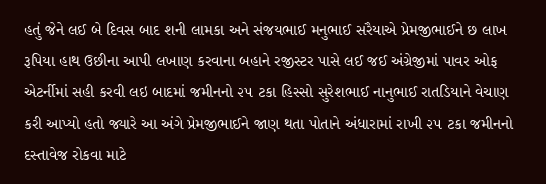હતું જેને લઈ બે દિવસ બાદ શની લામકા અને સંજયભાઈ મનુભાઈ સરૈયાએ પ્રેમજીભાઈને છ લાખ રૂપિયા હાથ ઉછીના આપી લખાણ કરવાના બહાને રજીસ્ટર પાસે લઈ જઈ અંગ્રેજીમાં પાવર ઓફ એટર્નીમાં સહી કરવી લઇ બાદમાં જમીનનો ૨૫ ટકા હિસ્સો સુરેશભાઈ નાનુભાઈ રાતડિયાને વેચાણ કરી આપ્યો હતો જ્યારે આ અંગે પ્રેમજીભાઈને જાણ થતા પોતાને અંધારામાં રાખી ૨૫ ટકા જમીનનો દસ્તાવેજ રોકવા માટે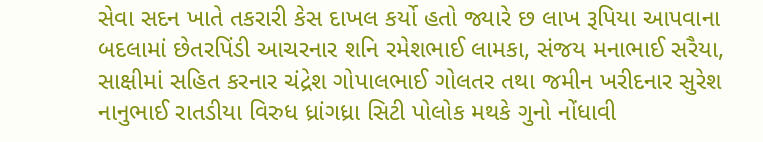સેવા સદન ખાતે તકરારી કેસ દાખલ કર્યો હતો જ્યારે છ લાખ રૂપિયા આપવાના બદલામાં છેતરપિંડી આચરનાર શનિ રમેશભાઈ લામકા, સંજય મનાભાઈ સરૈયા, સાક્ષીમાં સહિત કરનાર ચંદ્રેશ ગોપાલભાઈ ગોલતર તથા જમીન ખરીદનાર સુરેશ નાનુભાઈ રાતડીયા વિરુધ ધ્રાંગધ્રા સિટી પોલોક મથકે ગુનો નોંધાવી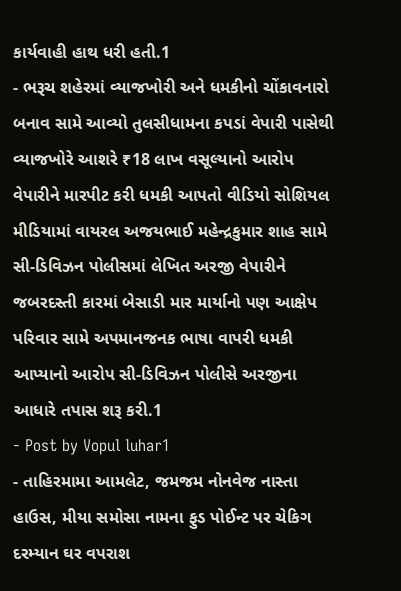કાર્યવાહી હાથ ધરી હતી.1
- ભરૂચ શહેરમાં વ્યાજખોરી અને ધમકીનો ચોંકાવનારો બનાવ સામે આવ્યો તુલસીધામના કપડાં વેપારી પાસેથી વ્યાજખોરે આશરે ₹18 લાખ વસૂલ્યાનો આરોપ વેપારીને મારપીટ કરી ધમકી આપતો વીડિયો સોશિયલ મીડિયામાં વાયરલ અજયભાઈ મહેન્દ્રકુમાર શાહ સામે સી-ડિવિઝન પોલીસમાં લેખિત અરજી વેપારીને જબરદસ્તી કારમાં બેસાડી માર માર્યાનો પણ આક્ષેપ પરિવાર સામે અપમાનજનક ભાષા વાપરી ધમકી આપ્યાનો આરોપ સી-ડિવિઝન પોલીસે અરજીના આધારે તપાસ શરૂ કરી.1
- Post by Vopul luhar1
- તાહિરમામા આમલેટ, જમજમ નોનવેજ નાસ્તા હાઉસ, મીયા સમોસા નામના ફુડ પોઈન્ટ પર ચેકિગ દરમ્યાન ઘર વપરાશ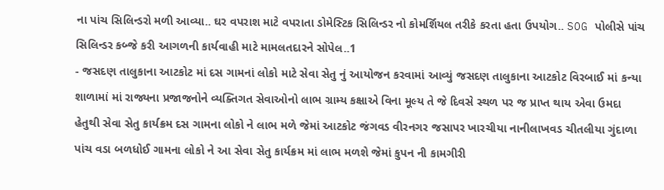ના પાંચ સિલિન્ડરો મળી આવ્યા.. ઘર વપરાશ માટે વપરાતા ડોમેસ્ટિક સિલિન્ડર નો કોમર્શિયલ તરીકે કરતા હતા ઉપયોગ.. SOG પોલીસે પાંચ સિલિન્ડર કબ્જે કરી આગળની કાર્યવાહી માટે મામલતદારને સોપેલ..1
- જસદણ તાલુકાના આટકોટ માં દસ ગામનાં લોકો માટે સેવા સેતુ નું આયોજન કરવામાં આવ્યું જસદણ તાલુકાના આટકોટ વિરબાઈ માં કન્યા શાળામાં માં રાજ્યના પ્રજાજનોને વ્યક્તિગત સેવાઓનો લાભ ગ્રામ્ય કક્ષાએ વિના મૂલ્ય તે જે દિવસે સ્થળ પર જ પ્રાપ્ત થાય એવા ઉમદા હેતુથી સેવા સેતુ કાર્યક્રમ દસ ગામના લોકો ને લાભ મળે જેમાં આટકોટ જંગવડ વીરનગર જસાપર ખારચીયા નાનીલાખવડ ચીતલીયા ગુંદાળા પાંચ વડા બળધોઈ ગામના લોકો ને આ સેવા સેતુ કાર્યક્રમ માં લાભ મળશે જેમાં કુપન ની કામગીરી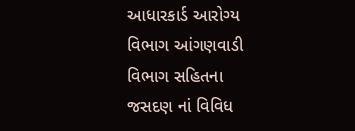આધારકાર્ડ આરોગ્ય વિભાગ આંગણવાડી વિભાગ સહિતના જસદણ નાં વિવિધ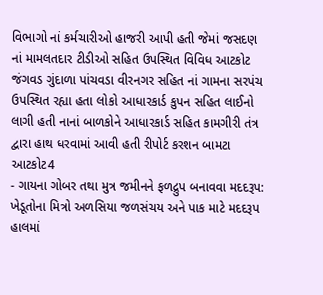વિભાગો નાં કર્મચારીઓ હાજરી આપી હતી જેમાં જસદણ નાં મામલતદાર ટીડીઓ સહિત ઉપસ્થિત વિવિધ આટકોટ જંગવડ ગુંદાળા પાંચવડા વીરનગર સહિત નાં ગામના સરપંચ ઉપસ્થિત રહ્યા હતા લોકો આધારકાર્ડ કુપન સહિત લાઈનો લાગી હતી નાનાં બાળકોને આધારકાર્ડ સહિત કામગીરી તંત્ર દ્વારા હાથ ધરવામાં આવી હતી રીપોર્ટ કરશન બામટા આટકોટ4
- ગાયના ગોબર તથા મુત્ર જમીનને ફળદ્રુપ બનાવવા મદદરૂપ: ખેડૂતોના મિત્રો અળસિયા જળસંચય અને પાક માટે મદદરૂપ હાલમાં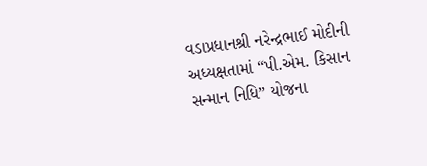વડાપ્રધાનશ્રી નરેન્દ્રભાઈ મોદીની અધ્યક્ષતામાં “પી.એમ. કિસાન સન્માન નિધિ” યોજના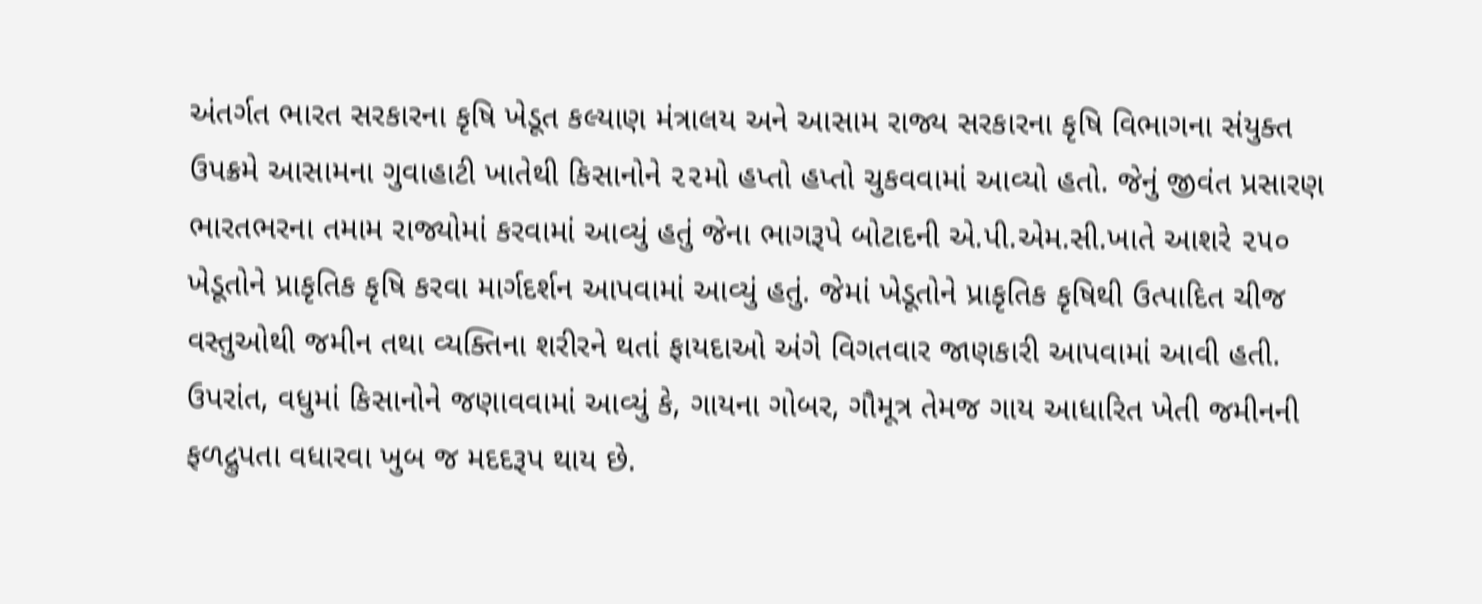અંતર્ગત ભારત સરકારના કૃષિ ખેડૂત કલ્યાણ મંત્રાલય અને આસામ રાજ્ય સરકારના કૃષિ વિભાગના સંયુક્ત ઉપક્રમે આસામના ગુવાહાટી ખાતેથી કિસાનોને ૨૨મો હપ્તો હપ્તો ચુકવવામાં આવ્યો હતો. જેનું જીવંત પ્રસારણ ભારતભરના તમામ રાજ્યોમાં કરવામાં આવ્યું હતું જેના ભાગરૂપે બોટાદની એ.પી.એમ.સી.ખાતે આશરે ૨૫૦ ખેડૂતોને પ્રાકૃતિક કૃષિ કરવા માર્ગદર્શન આપવામાં આવ્યું હતું. જેમાં ખેડૂતોને પ્રાકૃતિક કૃષિથી ઉત્પાદિત ચીજ વસ્તુઓથી જમીન તથા વ્યક્તિના શરીરને થતાં ફાયદાઓ અંગે વિગતવાર જાણકારી આપવામાં આવી હતી. ઉપરાંત, વધુમાં કિસાનોને જણાવવામાં આવ્યું કે, ગાયના ગોબર, ગૌમૂત્ર તેમજ ગાય આધારિત ખેતી જમીનની ફળદ્રુપતા વધારવા ખુબ જ મદદરૂપ થાય છે.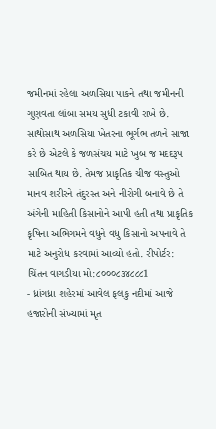જમીનમાં રહેલા અળસિયા પાકને તથા જમીનની ગુણવતા લાંબા સમય સુધી ટકાવી રાખે છે. સાથોસાથ અળસિયા ખેતરના ભૂર્ગભ તળને સાજા કરે છે એટલે કે જળસંચય માટે ખુબ જ મદદરૂપ સાબિત થાય છે. તેમજ પ્રાકૃતિક ચીજ વસ્તુઓ માનવ શરીરને તંદુરસ્ત અને નીરોગી બનાવે છે તે અંગેની માહિતી કિસાનોને આપી હતી તથા પ્રાકૃતિક કૃષિના અભિગમને વધુને વધુ કિસાનો અપનાવે તે માટે અનુરોધ કરવામાં આવ્યો હતો. રીપોર્ટર: ચિંતન વાગડીયા મો:૮૦૦૦૮૩૪૮૮૮1
- ધ્રાંગધ્રા શહેરમાં આવેલ ફલકુ નદીમાં આજે હજારોની સંખ્યામાં મૃત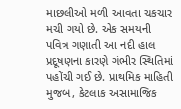માછલીઓ મળી આવતા ચકચાર મચી ગયો છે. એક સમયની પવિત્ર ગણાતી આ નદી હાલ પ્રદૂષણના કારણે ગંભીર સ્થિતિમાં પહોંચી ગઈ છે. પ્રાથમિક માહિતી મુજબ, કેટલાક અસામાજિક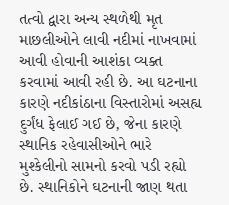તત્વો દ્વારા અન્ય સ્થળેથી મૃત માછલીઓને લાવી નદીમાં નાખવામાં આવી હોવાની આશંકા વ્યક્ત કરવામાં આવી રહી છે. આ ઘટનાના કારણે નદીકાંઠાના વિસ્તારોમાં અસહ્ય દુર્ગંધ ફેલાઈ ગઈ છે, જેના કારણે સ્થાનિક રહેવાસીઓને ભારે મુશ્કેલીનો સામનો કરવો પડી રહ્યો છે. સ્થાનિકોને ઘટનાની જાણ થતા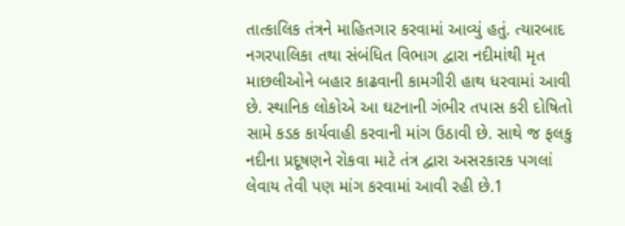તાત્કાલિક તંત્રને માહિતગાર કરવામાં આવ્યું હતું. ત્યારબાદ નગરપાલિકા તથા સંબંધિત વિભાગ દ્વારા નદીમાંથી મૃત માછલીઓને બહાર કાઢવાની કામગીરી હાથ ધરવામાં આવી છે. સ્થાનિક લોકોએ આ ઘટનાની ગંભીર તપાસ કરી દોષિતો સામે કડક કાર્યવાહી કરવાની માંગ ઉઠાવી છે. સાથે જ ફલકુ નદીના પ્રદૂષણને રોકવા માટે તંત્ર દ્વારા અસરકારક પગલાં લેવાય તેવી પણ માંગ કરવામાં આવી રહી છે.1